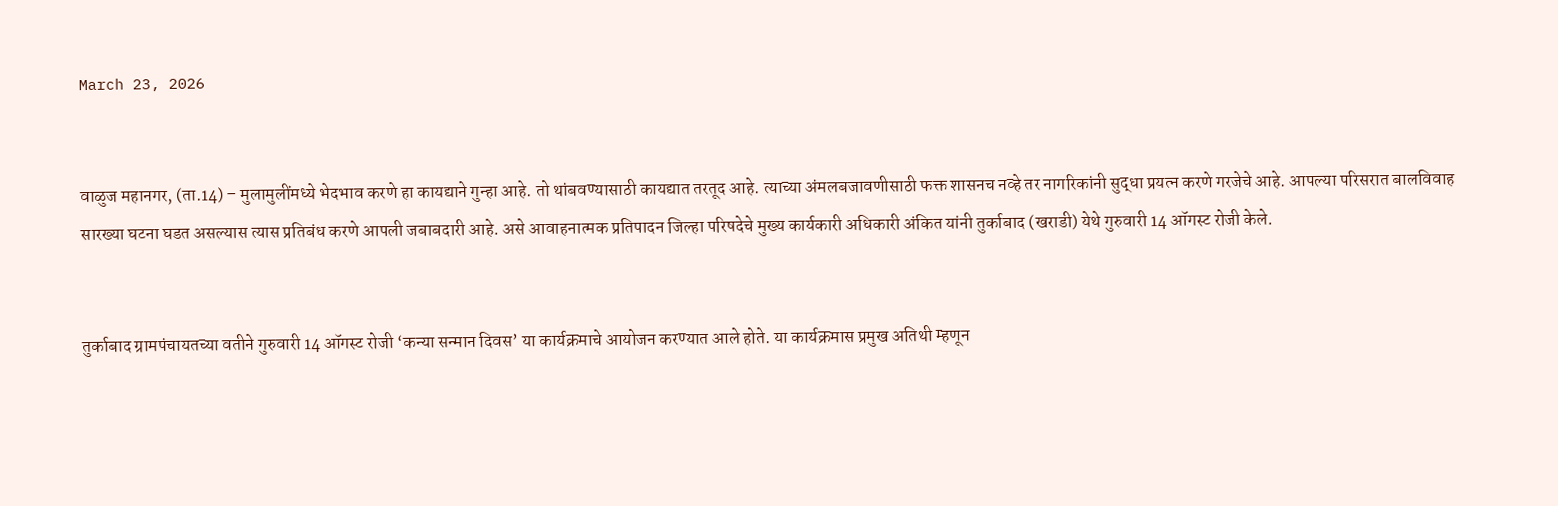March 23, 2026


वाळुज महानगर, (ता.14) – मुलामुलींमध्ये भेदभाव करणे हा कायद्याने गुन्हा आहे. तो थांबवण्यासाठी कायद्यात तरतूद आहे. त्याच्या अंमलबजावणीसाठी फक्त शासनच नव्हे तर नागरिकांनी सुद्धा प्रयत्न करणे गरजेचे आहे. आपल्या परिसरात बालविवाह सारख्या घटना घडत असल्यास त्यास प्रतिबंध करणे आपली जबाबदारी आहे. असे आवाहनात्मक प्रतिपादन जिल्हा परिषदेचे मुख्य कार्यकारी अधिकारी अंकित यांनी तुर्काबाद (खराडी) येथे गुरुवारी 14 ऑगस्ट रोजी केले.


तुर्काबाद ग्रामपंचायतच्या वतीने गुरुवारी 14 ऑगस्ट रोजी ‘कन्या सन्मान दिवस’ या कार्यक्रमाचे आयोजन करण्यात आले होते. या कार्यक्रमास प्रमुख अतिथी म्हणून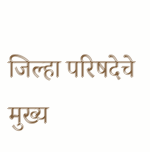जिल्हा परिषदेचे मुख्य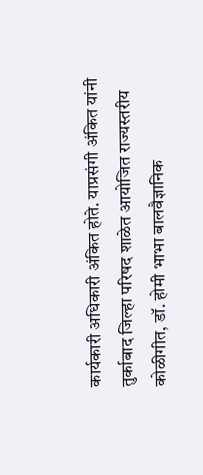कार्यकारी अधिकारी अंकित होते. याप्रसंगी अंकित यांनी तुर्काबाद जिल्हा परिषद शाळेत आयोजित राज्यस्तरीय कोळीगीत, डॉ. होमी भाभा बालवैज्ञानिक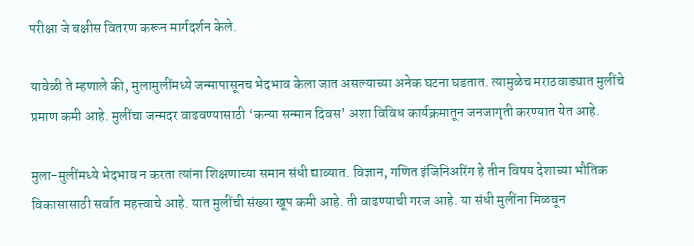परीक्षा जे बक्षीस वितरण करून मार्गदर्शन केले.

यावेळी ते म्हणाले की, मुलामुलींमध्ये जन्मापासूनच भेदभाव केला जात असल्याच्या अनेक घटना घडतात. त्यामुळेच मराठवाड्यात मुलींचे प्रमाण कमी आहे. मुलींचा जन्मदर वाढवण्यासाठी ‘कन्या सन्मान दिवस’ अशा विविध कार्यक्रमातून जनजागृती करण्यात येत आहे.

मुला-मुलींमध्ये भेदभाव न करता त्यांना शिक्षणाच्या समान संधी द्याव्यात. विज्ञान, गणित इंजिनिअरिंग हे तीन विषय देशाच्या भौतिक विकासासाठी सर्वात महत्त्वाचे आहे. यात मुलींची संख्या खूप कमी आहे. ती वाढण्याची गरज आहे. या संधी मुलींना मिळवून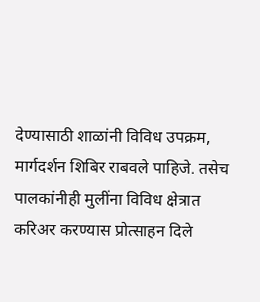देण्यासाठी शाळांनी विविध उपक्रम, मार्गदर्शन शिबिर राबवले पाहिजे. तसेच पालकांनीही मुलींना विविध क्षेत्रात करिअर करण्यास प्रोत्साहन दिले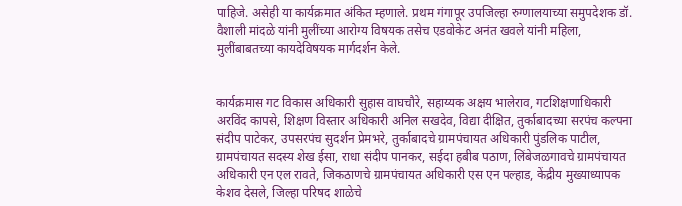पाहिजे. असेही या कार्यक्रमात अंकित म्हणाले. प्रथम गंगापूर उपजिल्हा रुग्णालयाच्या समुपदेशक डॉ. वैशाली मांदळे यांनी मुलींच्या आरोग्य विषयक तसेच एडवोकेट अनंत खवले यांनी महिला, मुलींबाबतच्या कायदेविषयक मार्गदर्शन केले.


कार्यक्रमास गट विकास अधिकारी सुहास वाघचौरे, सहाय्यक अक्षय भालेराव, गटशिक्षणाधिकारी अरविंद कापसे, शिक्षण विस्तार अधिकारी अनिल सखदेव, विद्या दीक्षित, तुर्काबादच्या सरपंच कल्पना संदीप पाटेकर, उपसरपंच सुदर्शन प्रेमभरे, तुर्काबादचे ग्रामपंचायत अधिकारी पुंडलिक पाटील, ग्रामपंचायत सदस्य शेख ईसा, राधा संदीप पानकर, सईदा हबीब पठाण, लिंबेजळगावचे ग्रामपंचायत अधिकारी एन एल रावते, जिकठाणचे ग्रामपंचायत अधिकारी एस एन पल्हाड, केंद्रीय मुख्याध्यापक केशव देसले, जिल्हा परिषद शाळेचे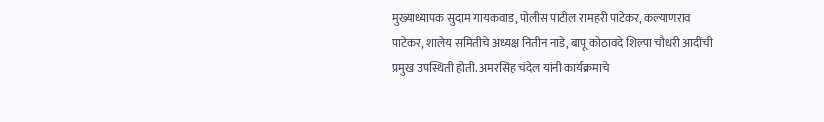मुख्याध्यापक सुदाम गायकवाड, पोलीस पाटील रामहरी पाटेकर, कल्याणराव पाटेकर, शालेय समितीचे अध्यक्ष नितीन नाडे, बापू कोठावदे शिल्पा चौधरी आदींची प्रमुख उपस्थिती होती. अमरसिंह चंदेल यांनी कार्यक्रमाचे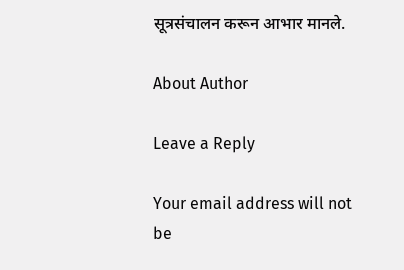सूत्रसंचालन करून आभार मानले.

About Author

Leave a Reply

Your email address will not be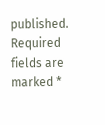published. Required fields are marked *